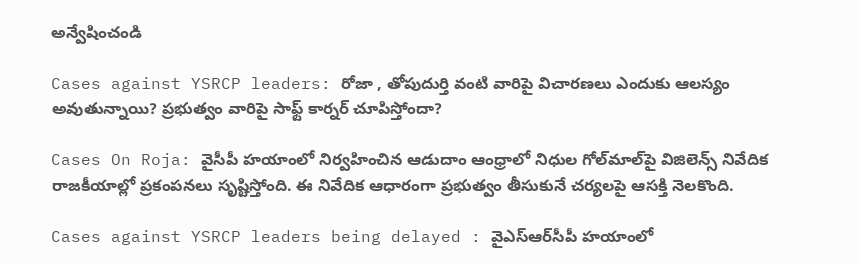అన్వేషించండి

Cases against YSRCP leaders: రోజా , తోపుదుర్తి వంటి వారిపై విచారణలు ఎందుకు ఆలస్యం అవుతున్నాయి? ప్రభుత్వం వారిపై సాఫ్ట్ కార్నర్ చూపిస్తోందా?

Cases On Roja: వైసీపీ హయాంలో నిర్వహించిన ఆడుదాం ఆంధ్రాలో నిధుల గోల్‌మాల్‌పై విజిలెన్స్ నివేదిక రాజకీయాల్లో ప్రకంపనలు సృష్టిస్తోంది. ఈ నివేదిక ఆధారంగా ప్రభుత్వం తీసుకునే చర్యలపై ఆసక్తి నెలకొంది.

Cases against YSRCP leaders being delayed : వైఎస్ఆర్‌సీపీ హయాంలో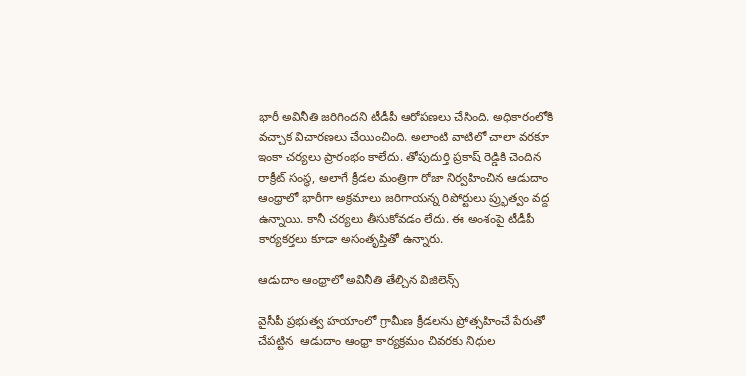భారీ అవినీతి జరిగిందని టీడీపీ ఆరోపణలు చేసింది. అధికారంలోకి వచ్చాక విచారణలు చేయించింది. అలాంటి వాటిలో చాలా వరకూ ఇంకా చర్యలు ప్రారంభం కాలేదు. తోపుదుర్తి ప్రకాష్ రెడ్డికి చెందిన రాక్రీట్ సంస్థ, అలాగే క్రీడల మంత్రిగా రోజా నిర్వహించిన ఆడుదాం ఆంధ్రాలో భారీగా అక్రమాలు జరిగాయన్న రిపోర్టులు ప్ర్భుత్వం వద్ద ఉన్నాయి. కానీ చర్యలు తీసుకోవడం లేదు. ఈ అంశంపై టీడీపీ కార్యకర్తలు కూడా అసంతృప్తితో ఉన్నారు.

ఆడుదాం ఆంధ్రాలో అవినీతి తేల్చిన విజిలెన్స్

వైసీపీ ప్రభుత్వ హయాంలో గ్రామీణ క్రీడలను ప్రోత్సహించే పేరుతో చేపట్టిన  ఆడుదాం ఆంధ్రా కార్యక్రమం చివరకు నిధుల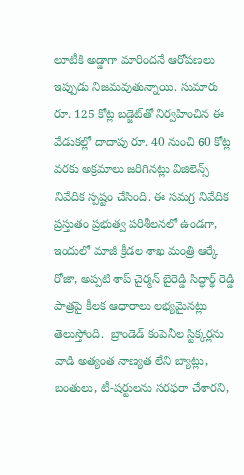లూటీకి అడ్డాగా మారిందనే ఆరోపణలు ఇప్పుడు నిజమవుతున్నాయి. సుమారు రూ. 125 కోట్ల బడ్జెట్‌తో నిర్వహించిన ఈ వేడుకల్లో దాదాపు రూ. 40 నుంచి 60 కోట్ల వరకు అక్రమాలు జరిగినట్లు విజిలెన్స్ నివేదిక స్పష్టం చేసింది. ఈ సమగ్ర నివేదిక ప్రస్తుతం ప్రభుత్వ పరిశీలనలో ఉండగా, ఇందులో మాజీ క్రీడల శాఖ మంత్రి ఆర్కే రోజా, అప్పటి శాప్ చైర్మన్ బైరెడ్డి సిద్ధార్థ్ రెడ్డి పాత్రపై కీలక ఆధారాలు లభ్యమైనట్లు తెలుస్తోంది.  బ్రాండెడ్ కంపెనీల స్టిక్కర్లను వాడి అత్యంత నాణ్యత లేని బ్యాట్లు, బంతులు, టీ-షర్టులను సరఫరా చేశారని,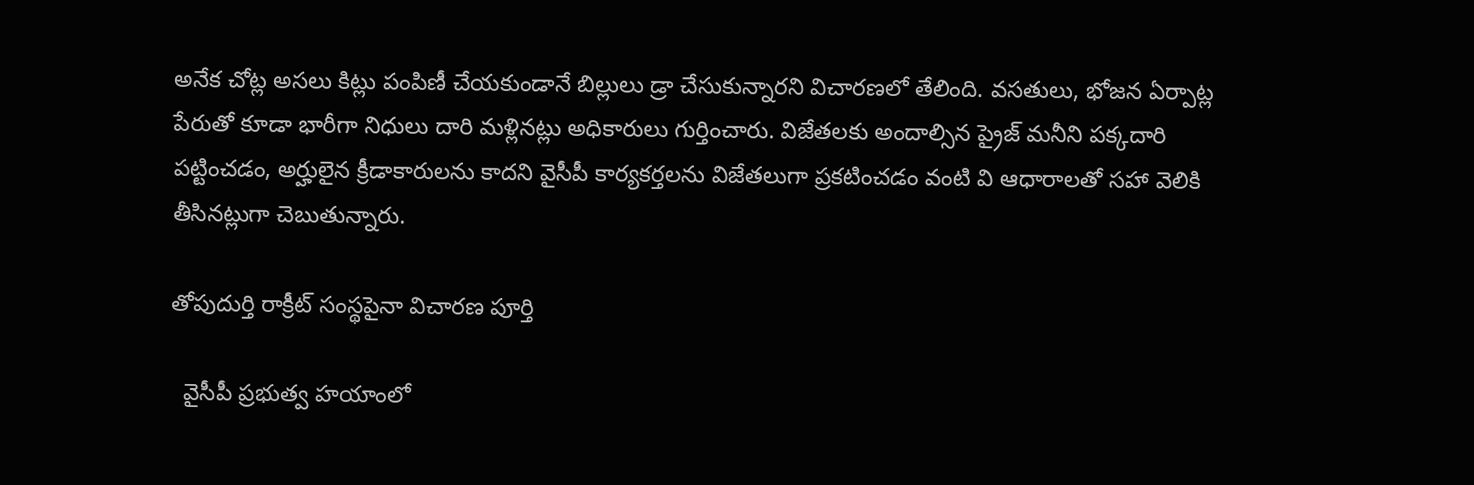అనేక చోట్ల అసలు కిట్లు పంపిణీ చేయకుండానే బిల్లులు డ్రా చేసుకున్నారని విచారణలో తేలింది. వసతులు, భోజన ఏర్పాట్ల పేరుతో కూడా భారీగా నిధులు దారి మళ్లినట్లు అధికారులు గుర్తించారు. విజేతలకు అందాల్సిన ప్రైజ్ మనీని పక్కదారి పట్టించడం, అర్హులైన క్రీడాకారులను కాదని వైసీపీ కార్యకర్తలను విజేతలుగా ప్రకటించడం వంటి వి ఆధారాలతో సహా వెలికి తీసినట్లుగా చెబుతున్నారు.

తోపుదుర్తి రాక్రీట్ సంస్థపైనా విచారణ పూర్తి

  వైసీపీ ప్రభుత్వ హయాంలో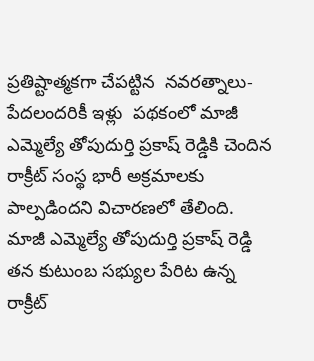ప్రతిష్టాత్మకగా చేపట్టిన  నవరత్నాలు-పేదలందరికీ ఇళ్లు  పథకంలో మాజీ ఎమ్మెల్యే తోపుదుర్తి ప్రకాష్ రెడ్డికి చెందిన  రాక్రీట్ సంస్థ భారీ అక్రమాలకు పాల్పడిందని విచారణలో తేలింది.    మాజీ ఎమ్మెల్యే తోపుదుర్తి ప్రకాష్ రెడ్డి తన కుటుంబ సభ్యుల పేరిట ఉన్న రాక్రీట్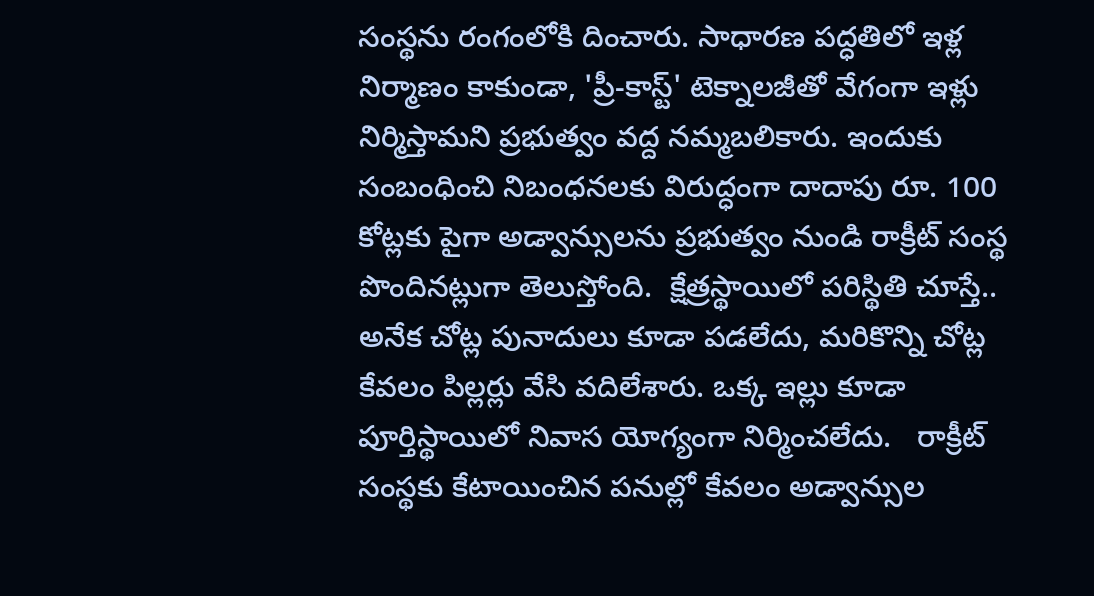సంస్థను రంగంలోకి దించారు. సాధారణ పద్ధతిలో ఇళ్ల నిర్మాణం కాకుండా, 'ప్రీ-కాస్ట్' టెక్నాలజీతో వేగంగా ఇళ్లు నిర్మిస్తామని ప్రభుత్వం వద్ద నమ్మబలికారు. ఇందుకు సంబంధించి నిబంధనలకు విరుద్ధంగా దాదాపు రూ. 100 కోట్లకు పైగా అడ్వాన్సులను ప్రభుత్వం నుండి రాక్రీట్ సంస్థ పొందినట్లుగా తెలుస్తోంది.  క్షేత్రస్థాయిలో పరిస్థితి చూస్తే.. అనేక చోట్ల పునాదులు కూడా పడలేదు, మరికొన్ని చోట్ల కేవలం పిల్లర్లు వేసి వదిలేశారు. ఒక్క ఇల్లు కూడా పూర్తిస్థాయిలో నివాస యోగ్యంగా నిర్మించలేదు.   రాక్రీట్ సంస్థకు కేటాయించిన పనుల్లో కేవలం అడ్వాన్సుల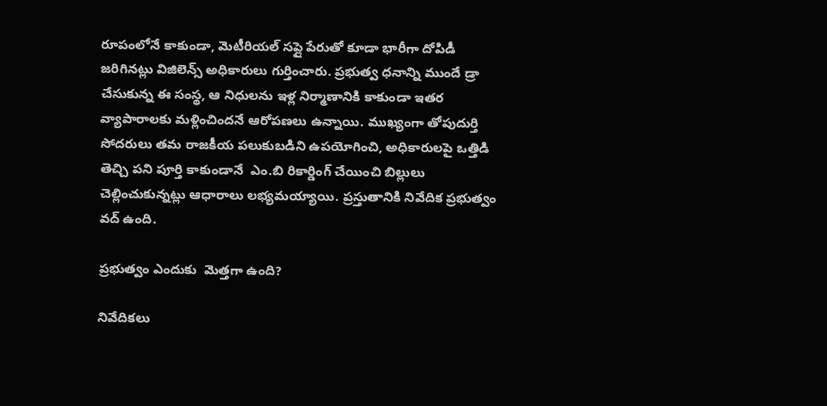రూపంలోనే కాకుండా, మెటీరియల్ సప్లై పేరుతో కూడా భారీగా దోపిడీ జరిగినట్లు విజిలెన్స్ అధికారులు గుర్తించారు. ప్రభుత్వ ధనాన్ని ముందే డ్రా చేసుకున్న ఈ సంస్థ, ఆ నిధులను ఇళ్ల నిర్మాణానికి కాకుండా ఇతర వ్యాపారాలకు మళ్లించిందనే ఆరోపణలు ఉన్నాయి. ముఖ్యంగా తోపుదుర్తి సోదరులు తమ రాజకీయ పలుకుబడిని ఉపయోగించి, అధికారులపై ఒత్తిడి తెచ్చి పని పూర్తి కాకుండానే  ఎం.బి రికార్డింగ్ చేయించి బిల్లులు చెల్లించుకున్నట్లు ఆధారాలు లభ్యమయ్యాయి. ప్రస్తుతానికి నివేదిక ప్రభుత్వం వద్ ఉంది.

ప్రభుత్వం ఎందుకు  మెత్తగా ఉంది?

నివేదికలు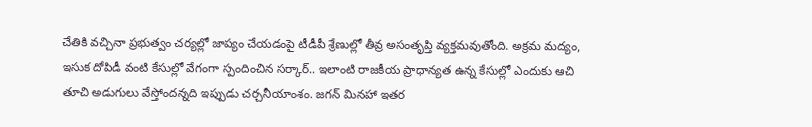చేతికి వచ్చినా ప్రభుత్వం చర్యల్లో జాప్యం చేయడంపై టీడీపీ శ్రేణుల్లో తీవ్ర అసంతృప్తి వ్యక్తమవుతోంది. అక్రమ మద్యం, ఇసుక దోపిడీ వంటి కేసుల్లో వేగంగా స్పందించిన సర్కార్.. ఇలాంటి రాజకీయ ప్రాధాన్యత ఉన్న కేసుల్లో ఎందుకు ఆచి తూచి అడుగులు వేస్తోందన్నది ఇప్పుడు చర్చనీయాంశం. జగన్ మినహా ఇతర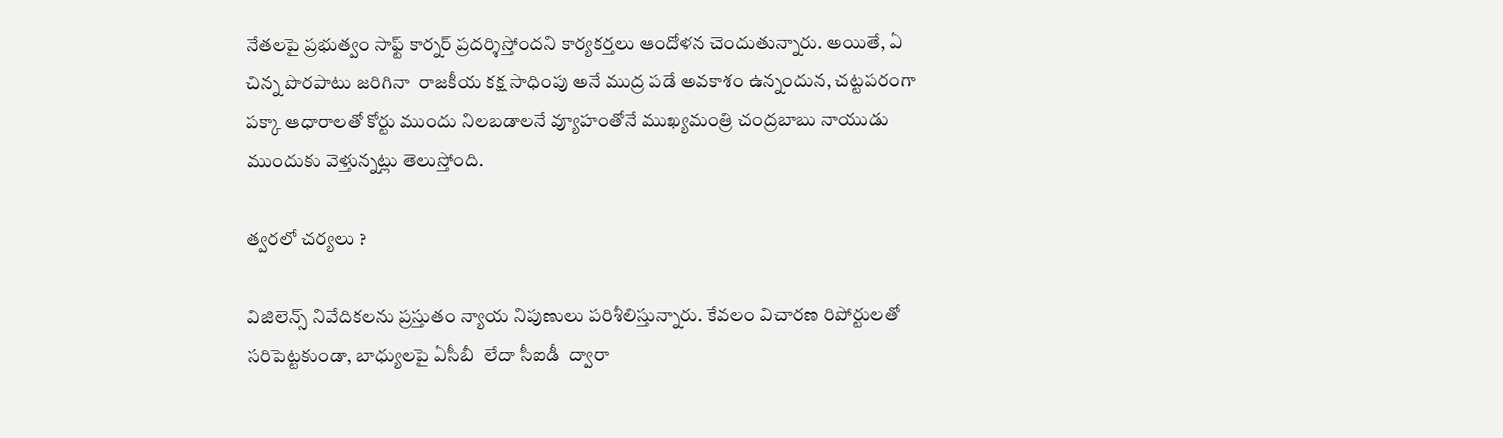నేతలపై ప్రభుత్వం సాఫ్ట్ కార్నర్ ప్రదర్శిస్తోందని కార్యకర్తలు ఆందోళన చెందుతున్నారు. అయితే, ఏ చిన్న పొరపాటు జరిగినా  రాజకీయ కక్ష సాధింపు అనే ముద్ర పడే అవకాశం ఉన్నందున, చట్టపరంగా పక్కా ఆధారాలతో కోర్టు ముందు నిలబడాలనే వ్యూహంతోనే ముఖ్యమంత్రి చంద్రబాబు నాయుడు ముందుకు వెళ్తున్నట్లు తెలుస్తోంది.

త్వరలో చర్యలు ?

విజిలెన్స్ నివేదికలను ప్రస్తుతం న్యాయ నిపుణులు పరిశీలిస్తున్నారు. కేవలం విచారణ రిపోర్టులతో సరిపెట్టకుండా, బాధ్యులపై ఏసీబీ  లేదా సీఐడీ  ద్వారా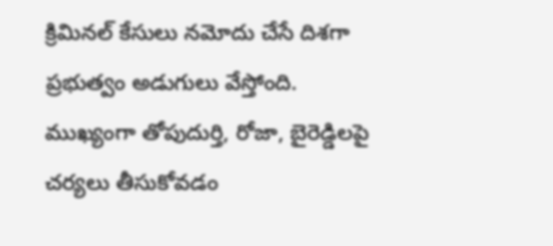క్రిమినల్ కేసులు నమోదు చేసే దిశగా ప్రభుత్వం అడుగులు వేస్తోంది. ముఖ్యంగా తోపుదుర్తి, రోజా, బైరెడ్డిలపై చర్యలు తీసుకోవడం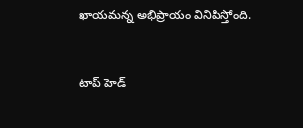ఖాయమన్న అభిప్రాయం వినిపిస్తోంది.



టాప్ హెడ్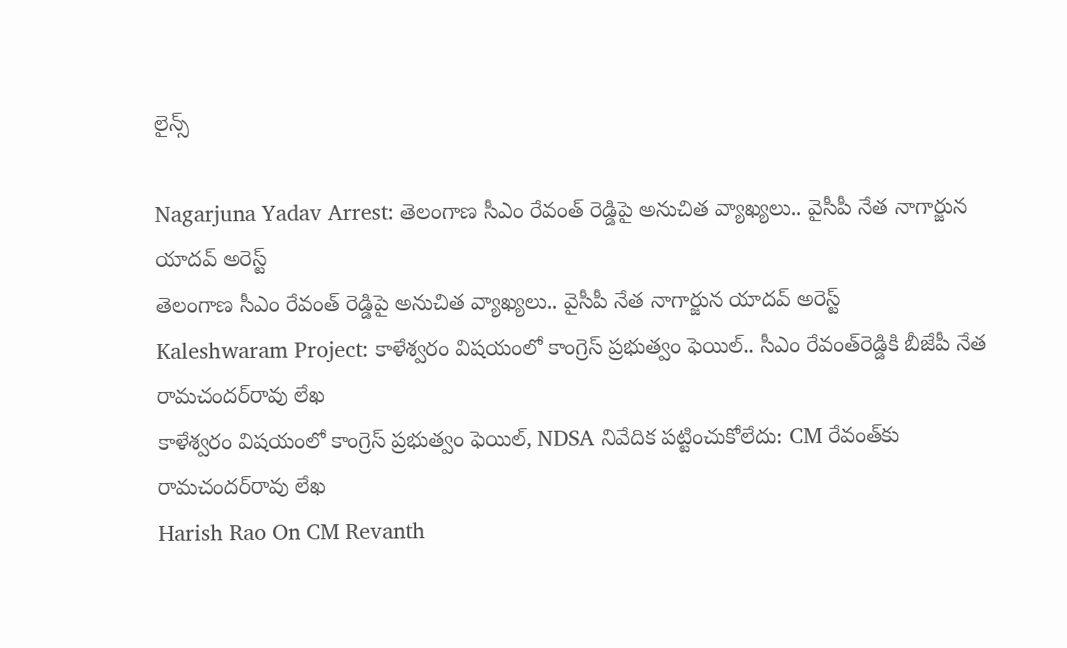లైన్స్

Nagarjuna Yadav Arrest: తెలంగాణ సీఎం రేవంత్ రెడ్డిపై అనుచిత వ్యాఖ్యలు.. వైసీపీ నేత నాగార్జున యాదవ్ అరెస్ట్
తెలంగాణ సీఎం రేవంత్ రెడ్డిపై అనుచిత వ్యాఖ్యలు.. వైసీపీ నేత నాగార్జున యాదవ్ అరెస్ట్
Kaleshwaram Project: కాళేశ్వరం విషయంలో కాంగ్రెస్ ప్రభుత్వం ఫెయిల్.. సీఎం రేవంత్‌రెడ్డికి బీజేపీ నేత రామచందర్‌రావు లేఖ
కాళేశ్వరం విషయంలో కాంగ్రెస్ ప్రభుత్వం ఫెయిల్, NDSA నివేదిక పట్టించుకోలేదు: CM రేవంత్‌‌కు రామచందర్‌రావు లేఖ
Harish Rao On CM Revanth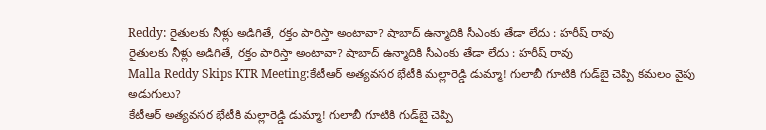Reddy: రైతులకు నీళ్లు అడిగితే, రక్తం పారిస్తా అంటావా? షాబాద్ ఉన్మాదికి సీఎంకు తేడా లేదు : హరీష్ రావు
రైతులకు నీళ్లు అడిగితే, రక్తం పారిస్తా అంటావా? షాబాద్ ఉన్మాదికి సీఎంకు తేడా లేదు : హరీష్ రావు
Malla Reddy Skips KTR Meeting:కేటీఆర్ అత్యవసర భేటీకి మల్లారెడ్డి డుమ్మా! గులాబీ గూటికి గుడ్‌బై చెప్పి కమలం వైపు అడుగులు?
కేటీఆర్ అత్యవసర భేటీకి మల్లారెడ్డి డుమ్మా! గులాబీ గూటికి గుడ్‌బై చెప్పి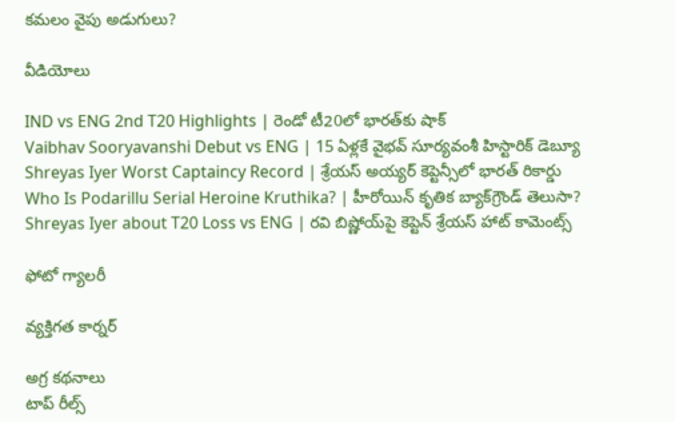కమలం వైపు అడుగులు?

వీడియోలు

IND vs ENG 2nd T20 Highlights | రెండో టీ20లో భారత్‌కు షాక్
Vaibhav Sooryavanshi Debut vs ENG | 15 ఏళ్లకే వైభవ్ సూర్యవంశీ హిస్టారిక్ డెబ్యూ
Shreyas Iyer Worst Captaincy Record | శ్రేయస్ అయ్యర్ కెప్టెన్సీలో భారత్ రికార్డు
Who Is Podarillu Serial Heroine Kruthika? | హీరోయిన్ కృతిక బ్యాక్‌గ్రౌండ్ తెలుసా?
Shreyas Iyer about T20 Loss vs ENG | రవి బిష్ణోయ్‌పై కెప్టెన్ శ్రేయస్ హాట్ కామెంట్స్

ఫోటో గ్యాలరీ

వ్యక్తిగత కార్నర్

అగ్ర కథనాలు
టాప్ రీల్స్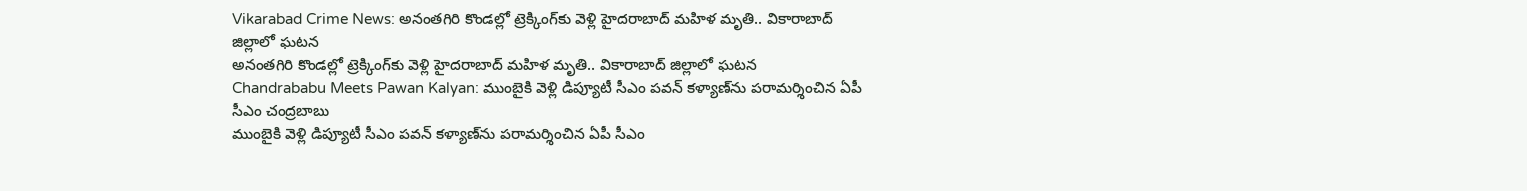Vikarabad Crime News: అనంతగిరి కొండల్లో ట్రెక్కింగ్‌కు వెళ్లి హైదరాబాద్ మహిళ మృతి.. వికారాబాద్ జిల్లాలో ఘటన
అనంతగిరి కొండల్లో ట్రెక్కింగ్‌కు వెళ్లి హైదరాబాద్ మహిళ మృతి.. వికారాబాద్ జిల్లాలో ఘటన
Chandrababu Meets Pawan Kalyan: ముంబైకి వెళ్లి డిప్యూటీ సీఎం పవన్ కళ్యాణ్‌ను పరామర్శించిన ఏపీ సీఎం చంద్రబాబు
ముంబైకి వెళ్లి డిప్యూటీ సీఎం పవన్ కళ్యాణ్‌ను పరామర్శించిన ఏపీ సీఎం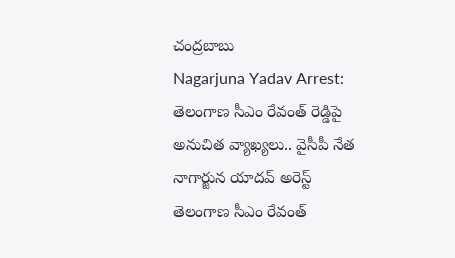చంద్రబాబు
Nagarjuna Yadav Arrest: తెలంగాణ సీఎం రేవంత్ రెడ్డిపై అనుచిత వ్యాఖ్యలు.. వైసీపీ నేత నాగార్జున యాదవ్ అరెస్ట్
తెలంగాణ సీఎం రేవంత్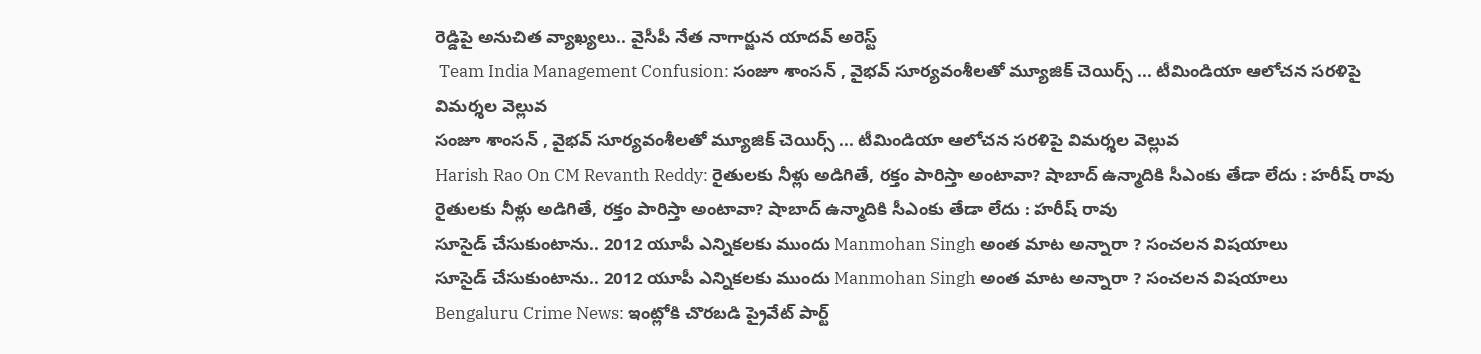రెడ్డిపై అనుచిత వ్యాఖ్యలు.. వైసీపీ నేత నాగార్జున యాదవ్ అరెస్ట్
 Team India Management Confusion: సంజూ శాంసన్ , వైభ‌వ్ సూర్య‌వంశీలతో మ్యూజిక్ చెయిర్స్ ... టీమిండియా ఆలోచ‌న స‌ర‌ళిపై విమ‌ర్శ‌ల వెల్లువ‌
సంజూ శాంసన్ , వైభ‌వ్ సూర్య‌వంశీలతో మ్యూజిక్ చెయిర్స్ ... టీమిండియా ఆలోచ‌న స‌ర‌ళిపై విమ‌ర్శ‌ల వెల్లువ‌
Harish Rao On CM Revanth Reddy: రైతులకు నీళ్లు అడిగితే, రక్తం పారిస్తా అంటావా? షాబాద్ ఉన్మాదికి సీఎంకు తేడా లేదు : హరీష్ రావు
రైతులకు నీళ్లు అడిగితే, రక్తం పారిస్తా అంటావా? షాబాద్ ఉన్మాదికి సీఎంకు తేడా లేదు : హరీష్ రావు
సూసైడ్ చేసుకుంటాను.. 2012 యూపీ ఎన్నికలకు ముందు Manmohan Singh అంత మాట అన్నారా ? సంచలన విషయాలు
సూసైడ్ చేసుకుంటాను.. 2012 యూపీ ఎన్నికలకు ముందు Manmohan Singh అంత మాట అన్నారా ? సంచలన విషయాలు
Bengaluru Crime News: ఇంట్లోకి చొరబడి ప్రైవేట్ పార్ట్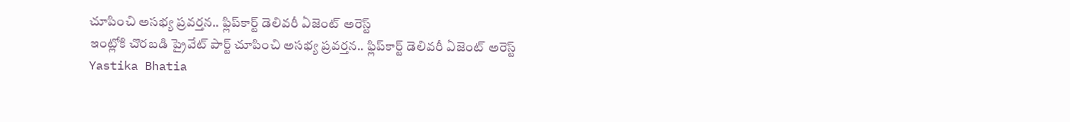చూపించి అసభ్య ప్రవర్తన.. ఫ్లిప్‌కార్ట్ డెలివరీ ఏజెంట్ అరెస్ట్
ఇంట్లోకి చొరబడి ప్రైవేట్ పార్ట్ చూపించి అసభ్య ప్రవర్తన.. ఫ్లిప్‌కార్ట్ డెలివరీ ఏజెంట్ అరెస్ట్
Yastika Bhatia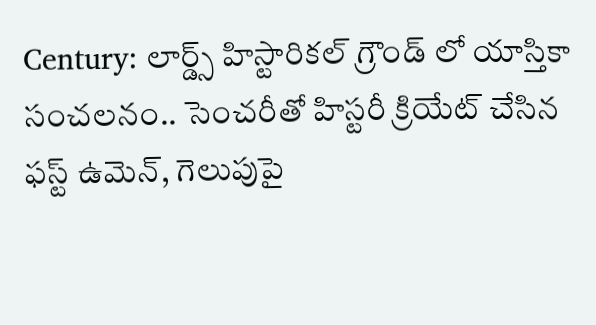Century: లార్డ్స్ హిస్టారికల్ గ్రౌండ్ లో యాస్తికా సంచలనం.. సెంచరీతో హిస్టరీ క్రియేట్ చేసిన ఫస్ట్ ఉమెన్, గెలుపుపై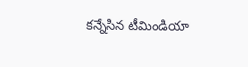క‌న్నేసిన టీమిండియా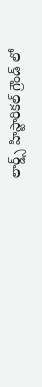లార్డ్స్ హిస్టారికల్ గ్రౌండ్ లో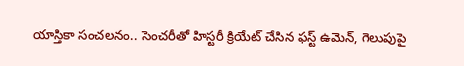యాస్తికా సంచలనం.. సెంచరీతో హిస్టరీ క్రియేట్ చేసిన ఫస్ట్ ఉమెన్, గెలుపుపై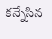క‌న్నేసిన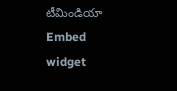టీమిండియా
Embed widget